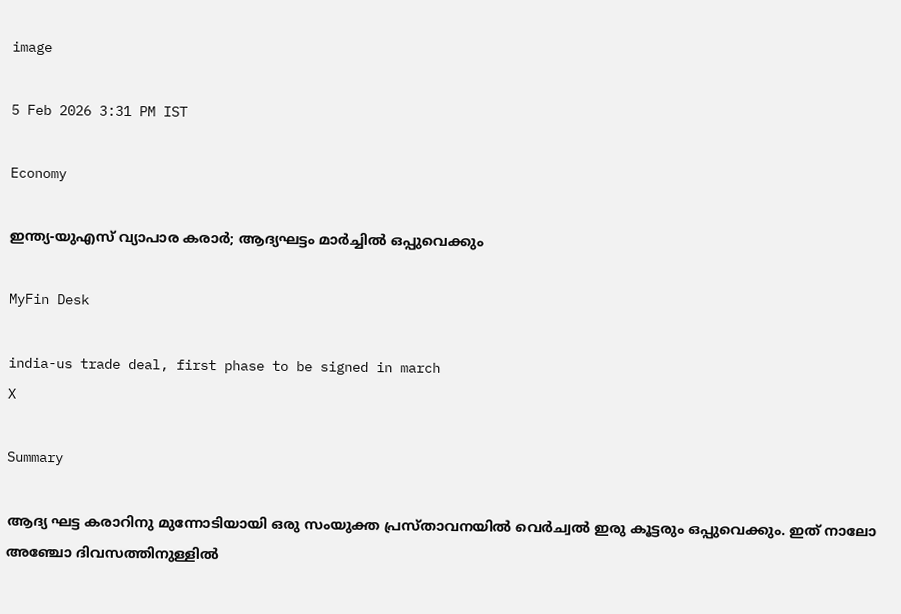image

5 Feb 2026 3:31 PM IST

Economy

ഇന്ത്യ-യുഎസ് വ്യാപാര കരാര്‍; ആദ്യഘട്ടം മാര്‍ച്ചില്‍ ഒപ്പുവെക്കും

MyFin Desk

india-us trade deal, first phase to be signed in march
X

Summary

ആദ്യ ഘട്ട കരാറിനു മുന്നോടിയായി ഒരു സംയുക്ത പ്രസ്താവനയില്‍ വെര്‍ച്വല്‍ ഇരു കൂട്ടരും ഒപ്പുവെക്കും. ഇത് നാലോ അഞ്ചോ ദിവസത്തിനുള്ളില്‍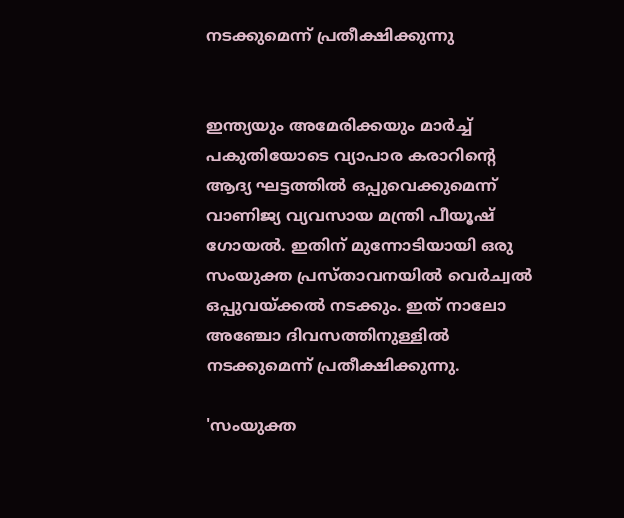നടക്കുമെന്ന് പ്രതീക്ഷിക്കുന്നു


ഇന്ത്യയും അമേരിക്കയും മാര്‍ച്ച് പകുതിയോടെ വ്യാപാര കരാറിന്റെ ആദ്യ ഘട്ടത്തില്‍ ഒപ്പുവെക്കുമെന്ന് വാണിജ്യ വ്യവസായ മന്ത്രി പീയൂഷ് ഗോയല്‍. ഇതിന് മുന്നോടിയായി ഒരു സംയുക്ത പ്രസ്താവനയില്‍ വെര്‍ച്വല്‍ ഒപ്പുവയ്ക്കല്‍ നടക്കും. ഇത് നാലോ അഞ്ചോ ദിവസത്തിനുള്ളില്‍ നടക്കുമെന്ന് പ്രതീക്ഷിക്കുന്നു.

'സംയുക്ത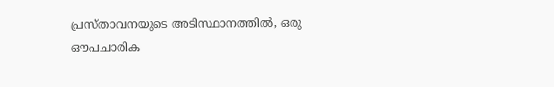പ്രസ്താവനയുടെ അടിസ്ഥാനത്തില്‍, ഒരു ഔപചാരിക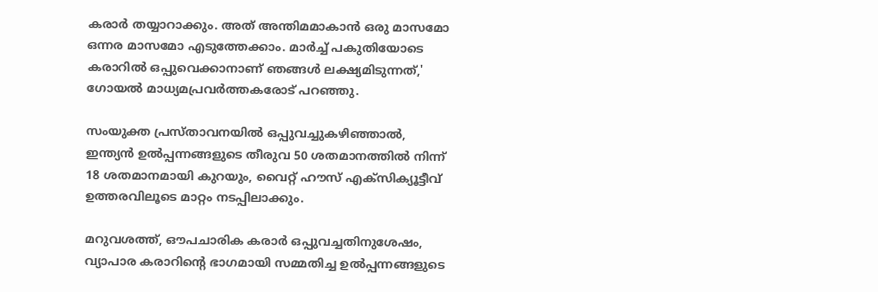കരാര്‍ തയ്യാറാക്കും. അത് അന്തിമമാകാന്‍ ഒരു മാസമോ ഒന്നര മാസമോ എടുത്തേക്കാം. മാര്‍ച്ച് പകുതിയോടെ കരാറില്‍ ഒപ്പുവെക്കാനാണ് ഞങ്ങള്‍ ലക്ഷ്യമിടുന്നത്,' ഗോയല്‍ മാധ്യമപ്രവര്‍ത്തകരോട് പറഞ്ഞു.

സംയുക്ത പ്രസ്താവനയില്‍ ഒപ്പുവച്ചുകഴിഞ്ഞാല്‍, ഇന്ത്യന്‍ ഉല്‍പ്പന്നങ്ങളുടെ തീരുവ 50 ശതമാനത്തില്‍ നിന്ന് 18 ശതമാനമായി കുറയും, വൈറ്റ് ഹൗസ് എക്‌സിക്യൂട്ടീവ് ഉത്തരവിലൂടെ മാറ്റം നടപ്പിലാക്കും.

മറുവശത്ത്, ഔപചാരിക കരാര്‍ ഒപ്പുവച്ചതിനുശേഷം, വ്യാപാര കരാറിന്റെ ഭാഗമായി സമ്മതിച്ച ഉല്‍പ്പന്നങ്ങളുടെ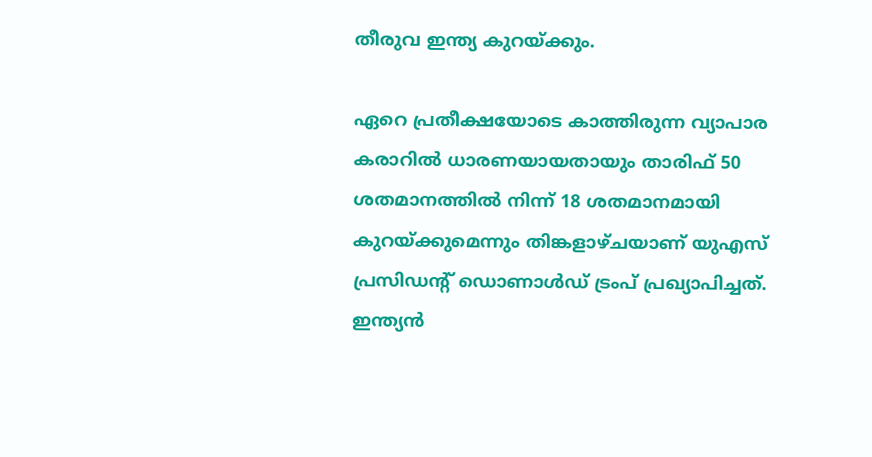തീരുവ ഇന്ത്യ കുറയ്ക്കും.

ഏറെ പ്രതീക്ഷയോടെ കാത്തിരുന്ന വ്യാപാര കരാറില്‍ ധാരണയായതായും താരിഫ് 50 ശതമാനത്തില്‍ നിന്ന് 18 ശതമാനമായി കുറയ്ക്കുമെന്നും തിങ്കളാഴ്ചയാണ് യുഎസ് പ്രസിഡന്റ് ഡൊണാള്‍ഡ് ട്രംപ് പ്രഖ്യാപിച്ചത്. ഇന്ത്യന്‍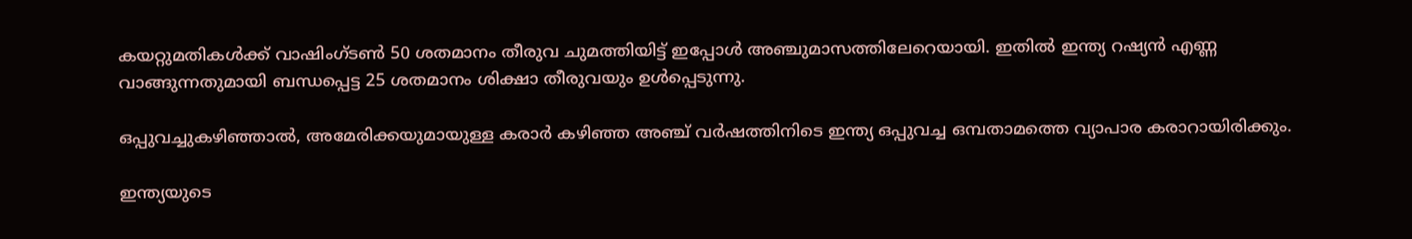കയറ്റുമതികള്‍ക്ക് വാഷിംഗ്ടണ്‍ 50 ശതമാനം തീരുവ ചുമത്തിയിട്ട് ഇപ്പോള്‍ അഞ്ചുമാസത്തിലേറെയായി. ഇതില്‍ ഇന്ത്യ റഷ്യന്‍ എണ്ണ വാങ്ങുന്നതുമായി ബന്ധപ്പെട്ട 25 ശതമാനം ശിക്ഷാ തീരുവയും ഉള്‍പ്പെടുന്നു.

ഒപ്പുവച്ചുകഴിഞ്ഞാല്‍, അമേരിക്കയുമായുള്ള കരാര്‍ കഴിഞ്ഞ അഞ്ച് വര്‍ഷത്തിനിടെ ഇന്ത്യ ഒപ്പുവച്ച ഒമ്പതാമത്തെ വ്യാപാര കരാറായിരിക്കും.

ഇന്ത്യയുടെ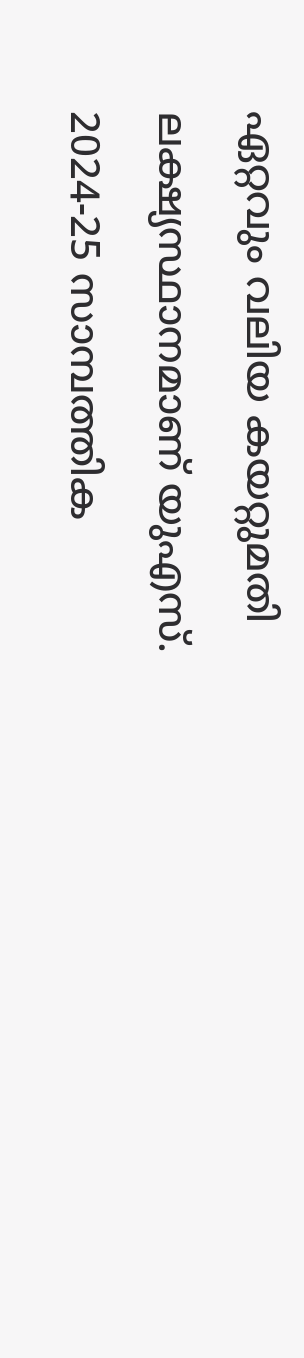ഏറ്റവും വലിയ കയറ്റുമതി ലക്ഷ്യസ്ഥാനമാണ് യുഎസ്. 2024-25 സാമ്പത്തിക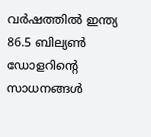വര്‍ഷത്തില്‍ ഇന്ത്യ 86.5 ബില്യണ്‍ ഡോളറിന്റെ സാധനങ്ങള്‍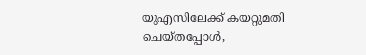യുഎസിലേക്ക് കയറ്റുമതി ചെയ്തപ്പോള്‍,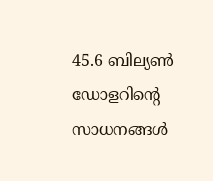45.6 ബില്യണ്‍ ഡോളറിന്റെ സാധനങ്ങള്‍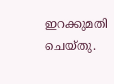ഇറക്കുമതി ചെയ്തു.